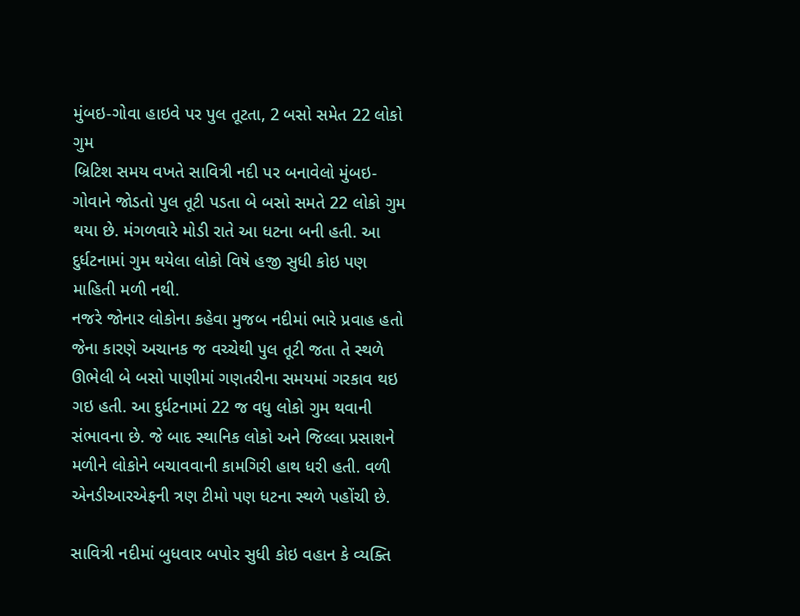મુંબઇ-ગોવા હાઇવે પર પુલ તૂટતા, 2 બસો સમેત 22 લોકો ગુમ
બ્રિટિશ સમય વખતે સાવિત્રી નદી પર બનાવેલો મુંબઇ-ગોવાને જોડતો પુલ તૂટી પડતા બે બસો સમતે 22 લોકો ગુમ થયા છે. મંગળવારે મોડી રાતે આ ધટના બની હતી. આ દુર્ધટનામાં ગુમ થયેલા લોકો વિષે હજી સુધી કોઇ પણ માહિતી મળી નથી.
નજરે જોનાર લોકોના કહેવા મુજબ નદીમાં ભારે પ્રવાહ હતો જેના કારણે અચાનક જ વચ્ચેથી પુલ તૂટી જતા તે સ્થળે ઊભેલી બે બસો પાણીમાં ગણતરીના સમયમાં ગરકાવ થઇ ગઇ હતી. આ દુર્ધટનામાં 22 જ વધુ લોકો ગુમ થવાની સંભાવના છે. જે બાદ સ્થાનિક લોકો અને જિલ્લા પ્રસાશને મળીને લોકોને બચાવવાની કામગિરી હાથ ધરી હતી. વળી એનડીઆરએફની ત્રણ ટીમો પણ ધટના સ્થળે પહોંચી છે.

સાવિત્રી નદીમાં બુધવાર બપોર સુધી કોઇ વહાન કે વ્યક્તિ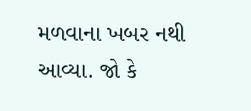મળવાના ખબર નથી આવ્યા. જો કે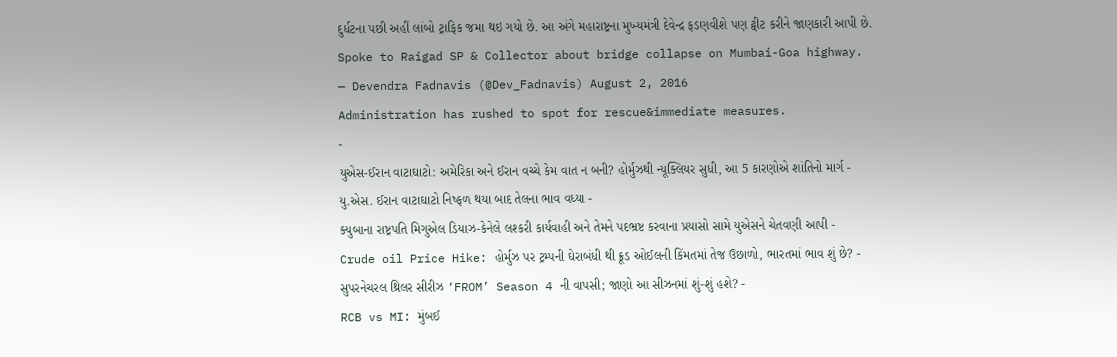દુર્ધટના પછી અહીં લાંબો ટ્રાફિક જમા થઇ ગયો છે. આ અંગે મહારાષ્ટ્રના મુખ્યમંત્રી દેવેન્દ્ર ફડણવીશે પણ ટ્વીટ કરીને જાણકારી આપી છે.
Spoke to Raigad SP & Collector about bridge collapse on Mumbai-Goa highway.
— Devendra Fadnavis (@Dev_Fadnavis) August 2, 2016
Administration has rushed to spot for rescue&immediate measures.
-
યુએસ-ઈરાન વાટાઘાટો: અમેરિકા અને ઈરાન વચ્ચે કેમ વાત ન બની? હોર્મુઝથી ન્યૂક્લિયર સુધી, આ 5 કારણોએ શાંતિનો માર્ગ -
યુ.એસ. ઈરાન વાટાઘાટો નિષ્ફળ થયા બાદ તેલના ભાવ વધ્યા -
ક્યુબાના રાષ્ટ્રપતિ મિગુએલ ડિયાઝ-કેનેલે લશ્કરી કાર્યવાહી અને તેમને પદભ્રષ્ટ કરવાના પ્રયાસો સામે યુએસને ચેતવણી આપી -
Crude oil Price Hike: હોર્મુઝ પર ટ્રમ્પની ઘેરાબંધી થી ક્રૂડ ઓઈલની કિંમતમાં તેજ ઉછાળો, ભારતમાં ભાવ શું છે? -
સુપરનેચરલ થ્રિલર સીરીઝ ‘FROM’ Season 4 ની વાપસી; જાણો આ સીઝનમાં શું-શું હશે? -
RCB vs MI: મુંબઈ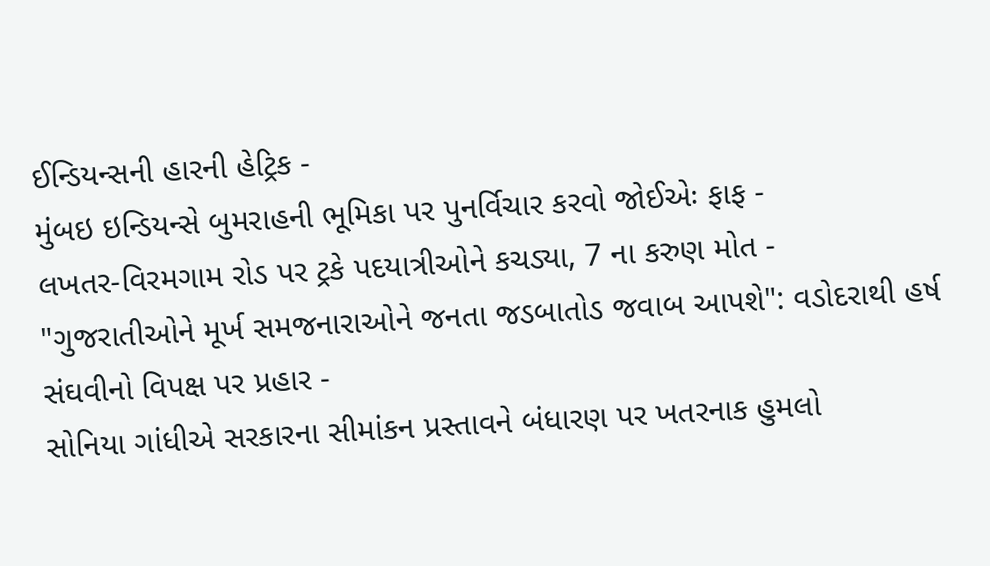ઈન્ડિયન્સની હારની હેટ્રિક -
મુંબઇ ઇન્ડિયન્સે બુમરાહની ભૂમિકા પર પુનર્વિચાર કરવો જોઈએઃ ફાફ -
લખતર-વિરમગામ રોડ પર ટ્રકે પદયાત્રીઓને કચડ્યા, 7 ના કરુણ મોત -
"ગુજરાતીઓને મૂર્ખ સમજનારાઓને જનતા જડબાતોડ જવાબ આપશે": વડોદરાથી હર્ષ સંઘવીનો વિપક્ષ પર પ્રહાર -
સોનિયા ગાંધીએ સરકારના સીમાંકન પ્રસ્તાવને બંધારણ પર ખતરનાક હુમલો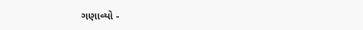ગણાવ્યો -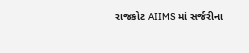રાજકોટ AIIMS માં સર્જરીના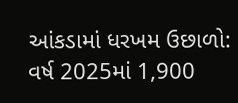આંકડામાં ધરખમ ઉછાળો: વર્ષ 2025માં 1,900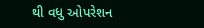થી વધુ ઓપરેશન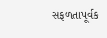સફળતાપૂર્વક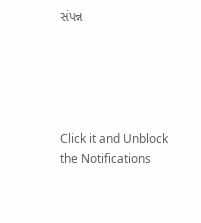સંપન્ન





Click it and Unblock the Notifications